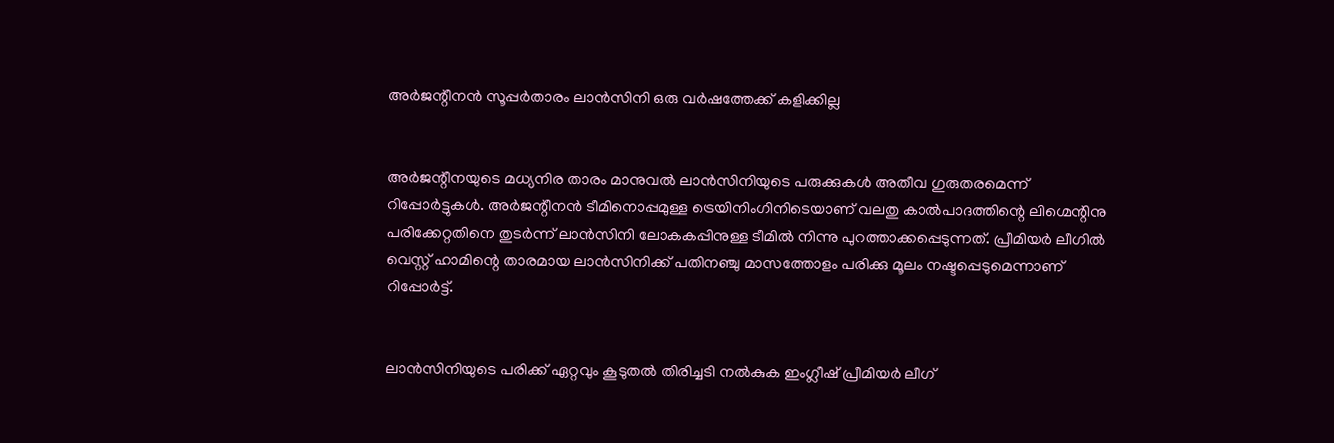അര്‍ജന്റീനന്‍ സൂപ്പര്‍താരം ലാന്‍സിനി ഒരു വര്‍ഷത്തേക്ക് കളിക്കില്ല


അര്‍ജന്റീനയുടെ മധ്യനിര താരം മാനുവല്‍ ലാന്‍സിനിയുടെ പരുക്കുകള്‍ അതീവ ഗുരുതരമെന്ന് റിപ്പോര്‍ട്ടുകള്‍. അര്‍ജന്റീനന്‍ ടീമിനൊപ്പമുള്ള ട്രെയിനിംഗിനിടെയാണ് വലതു കാല്‍പാദത്തിന്റെ ലിഗ്മെന്റിനു പരിക്കേറ്റതിനെ തുടര്‍ന്ന് ലാന്‍സിനി ലോകകപ്പിനുള്ള ടീമില്‍ നിന്നു പുറത്താക്കപ്പെടുന്നത്. പ്രീമിയര്‍ ലീഗില്‍ വെസ്റ്റ് ഹാമിന്റെ താരമായ ലാന്‍സിനിക്ക് പതിനഞ്ചു മാസത്തോളം പരിക്കു മൂലം നഷ്ടപ്പെടുമെന്നാണ് റിപ്പോര്‍ട്ട്.


ലാന്‍സിനിയുടെ പരിക്ക് ഏറ്റവും കൂടുതല്‍ തിരിച്ചടി നല്‍കുക ഇംഗ്ലീഷ് പ്രീമിയര്‍ ലീഗ്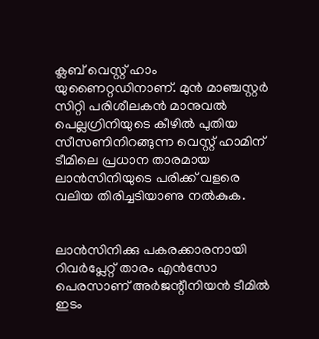ക്ലബ് വെസ്റ്റ് ഹാം യുണൈറ്റഡിനാണ്. മുന്‍ മാഞ്ചസ്റ്റര്‍ സിറ്റി പരിശീലകന്‍ മാനുവല്‍ പെല്ലഗ്രിനിയുടെ കീഴില്‍ പുതിയ സീസണിനിറങ്ങുന്ന വെസ്റ്റ് ഹാമിന് ടീമിലെ പ്രധാന താരമായ ലാന്‍സിനിയുടെ പരിക്ക് വളരെ വലിയ തിരിച്ചടിയാണു നല്‍കുക.


ലാന്‍സിനിക്കു പകരക്കാരനായി റിവര്‍പ്ലേറ്റ് താരം എന്‍സോ പെരസാണ് അര്‍ജന്റീനിയന്‍ ടീമില്‍ ഇടം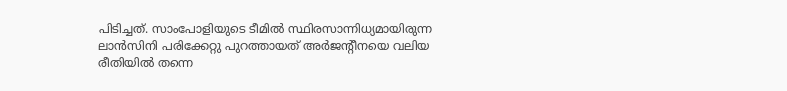പിടിച്ചത്. സാംപോളിയുടെ ടീമില്‍ സ്ഥിരസാന്നിധ്യമായിരുന്ന ലാന്‍സിനി പരിക്കേറ്റു പുറത്തായത് അര്‍ജന്റീനയെ വലിയ രീതിയില്‍ തന്നെ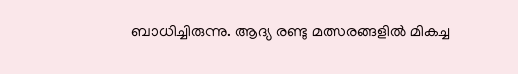ബാധിച്ചിരുന്നു. ആദ്യ രണ്ടു മത്സരങ്ങളില്‍ മികച്ച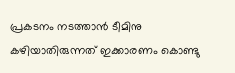പ്രകടനം നടത്താന്‍ ടീമിനു കഴിയാതിരുന്നത് ഇക്കാരണം കൊണ്ടു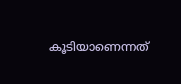കൂടിയാണെന്നത്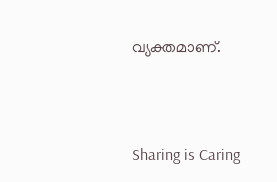വ്യക്തമാണ്.



Sharing is Caring